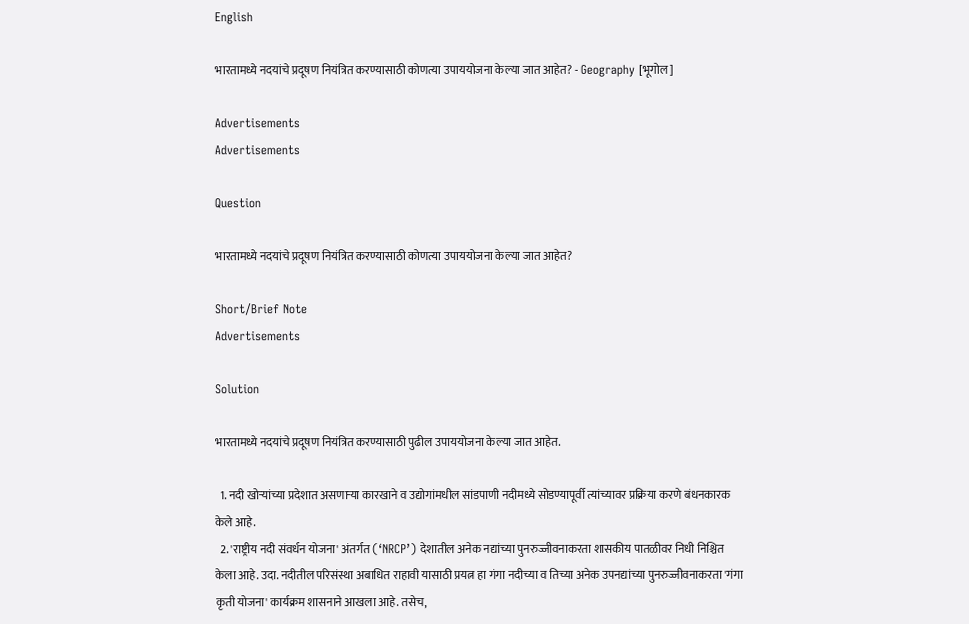English

भारतामध्ये नदयांचे प्रदूषण नियंत्रित करण्यासाठी कोणत्या उपाययोजना केल्या जात आहेत? - Geography [भूगोल]

Advertisements
Advertisements

Question

भारतामध्ये नदयांचे प्रदूषण नियंत्रित करण्यासाठी कोणत्या उपाययोजना केल्या जात आहेत?

Short/Brief Note
Advertisements

Solution

भारतामध्ये नदयांचे प्रदूषण नियंत्रित करण्यासाठी पुढील उपाययोजना केल्या जात आहेत.

  1. नदी खोऱ्यांच्या प्रदेशात असणाऱ्या कारखाने व उद्योगांमधील सांडपाणी नदीमध्ये सोडण्यापूर्वी त्यांच्यावर प्रक्रिया करणे बंधनकारक केले आहे.
  2. 'राष्ट्रीय नदी संवर्धन योजना' अंतर्गत (‘NRCP’) देशातील अनेक नद्यांच्या पुनरुज्जीवनाकरता शासकीय पातळीवर निधी निश्चित केला आहे. उदा. नदीतील परिसंस्था अबाधित राहावी यासाठी प्रयत्न हा गंगा नदीच्या व तिच्या अनेक उपनद्यांच्या पुनरुज्जीवनाकरता 'गंगा कृती योजना' कार्यक्रम शासनाने आखला आहे. तसेच,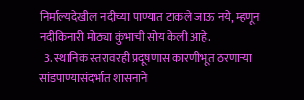निर्माल्यदेखील नदीच्या पाण्यात टाकले जाऊ नये, म्हणून नदीकिनारी मोठ्या कुंभाची सोय केली आहे.
  3. स्थानिक स्तरावरही प्रदूषणास कारणीभूत ठरणाऱ्या सांडपाण्यासंदर्भात शासनाने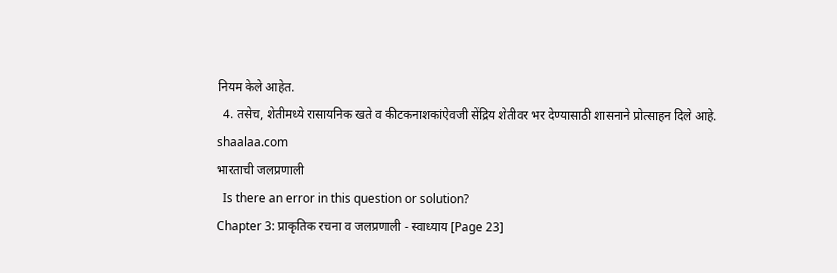नियम केले आहेत.
  4. तसेच, शेतीमध्ये रासायनिक खते व कीटकनाशकांऐवजी सेंद्रिय शेतीवर भर देण्यासाठी शासनाने प्रोत्साहन दिले आहे.
shaalaa.com
भारताची जलप्रणाली
  Is there an error in this question or solution?
Chapter 3: प्राकृतिक रचना व जलप्रणाली - स्वाध्याय [Page 23]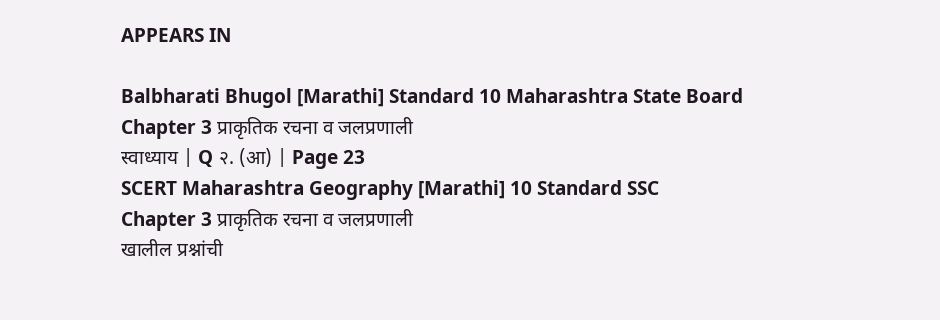APPEARS IN

Balbharati Bhugol [Marathi] Standard 10 Maharashtra State Board
Chapter 3 प्राकृतिक रचना व जलप्रणाली
स्वाध्याय | Q २. (आ) | Page 23
SCERT Maharashtra Geography [Marathi] 10 Standard SSC
Chapter 3 प्राकृतिक रचना व जलप्रणाली
खालील प्रश्नांची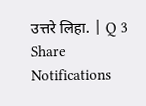उत्तरे लिहा. | Q 3
Share
Notifications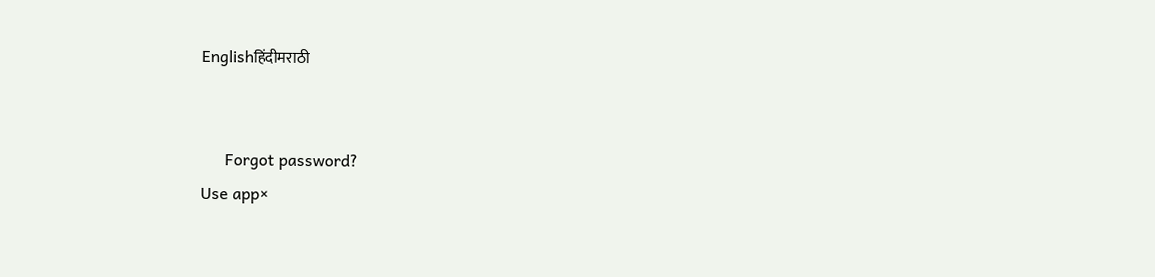Englishहिंदीमराठी


      Forgot password?
Use app×